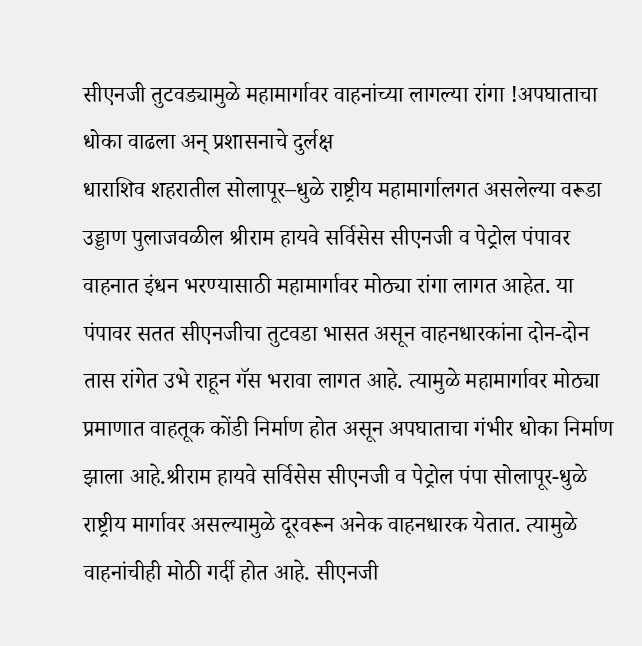सीएनजी तुटवड्यामुळे महामार्गावर वाहनांच्या लागल्या रांगा !अपघाताचा धोका वाढला अन् प्रशासनाचे दुर्लक्ष
धाराशिव शहरातील सोलापूर–धुळे राष्ट्रीय महामार्गालगत असलेल्या वरूडा उड्डाण पुलाजवळील श्रीराम हायवे सर्विसेस सीएनजी व पेट्रोल पंपावर वाहनात इंधन भरण्यासाठी महामार्गावर मोठ्या रांगा लागत आहेत. या पंपावर सतत सीएनजीचा तुटवडा भासत असून वाहनधारकांना दोन-दोन तास रांगेत उभे राहून गॅस भरावा लागत आहे. त्यामुळे महामार्गावर मोठ्या प्रमाणात वाहतूक कोंडी निर्माण होत असून अपघाताचा गंभीर धोका निर्माण झाला आहे.श्रीराम हायवे सर्विसेस सीएनजी व पेट्रोल पंपा सोलापूर-धुळे राष्ट्रीय मार्गावर असल्यामुळे दूरवरून अनेक वाहनधारक येतात. त्यामुळे वाहनांचीही मोठी गर्दी होत आहे. सीएनजी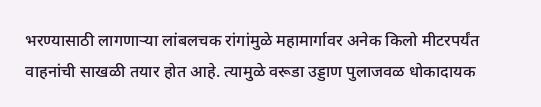भरण्यासाठी लागणाऱ्या लांबलचक रांगांमुळे महामार्गावर अनेक किलो मीटरपर्यंत वाहनांची साखळी तयार होत आहे. त्यामुळे वरूडा उड्डाण पुलाजवळ धोकादायक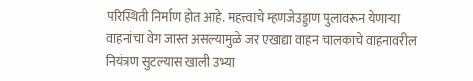परिस्थिती निर्माण होत आहे. महत्त्वाचे म्हणजेउड्डाण पुलावरून येणाऱ्या वाहनांचा वेग जास्त असल्यामुळे जर एखाद्या वाहन चालकाचे वाहनावरील नियंत्रण सुटल्यास खाली उभ्या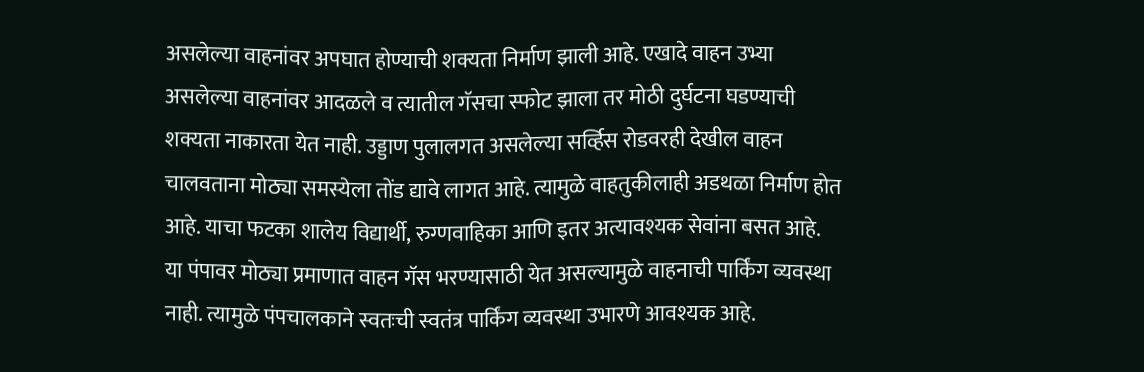असलेल्या वाहनांवर अपघात होण्याची शक्यता निर्माण झाली आहे. एखादे वाहन उभ्या असलेल्या वाहनांवर आदळले व त्यातील गॅसचा स्फोट झाला तर मोठी दुर्घटना घडण्याची शक्यता नाकारता येत नाही. उड्डाण पुलालगत असलेल्या सर्व्हिस रोडवरही देखील वाहन चालवताना मोठ्या समस्येला तोंड द्यावे लागत आहे. त्यामुळे वाहतुकीलाही अडथळा निर्माण होत आहे. याचा फटका शालेय विद्यार्थी, रुग्णवाहिका आणि इतर अत्यावश्यक सेवांना बसत आहे.
या पंपावर मोठ्या प्रमाणात वाहन गॅस भरण्यासाठी येत असल्यामुळे वाहनाची पार्किंग व्यवस्था नाही. त्यामुळे पंपचालकाने स्वतःची स्वतंत्र पार्किंग व्यवस्था उभारणे आवश्यक आहे.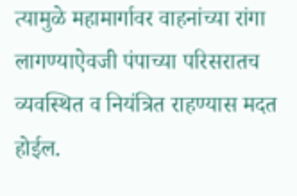त्यामुळे महामार्गावर वाहनांच्या रांगा लागण्याऐवजी पंपाच्या परिसरातच व्यवस्थित व नियंत्रित राहण्यास मदत होईल.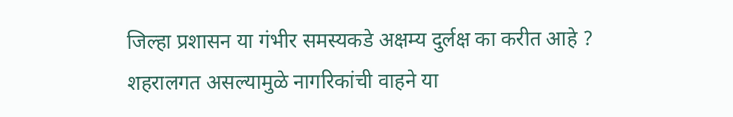जिल्हा प्रशासन या गंभीर समस्यकडे अक्षम्य दुर्लक्ष का करीत आहे ? शहरालगत असल्यामुळे नागरिकांची वाहने या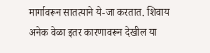मार्गावरून सातत्याने ये-जा करतात. शिवाय अनेक वेळा इतर कारणावरून देखील या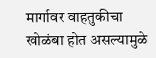मार्गावर वाहतुकीचा खोळंबा होत असल्यामुळे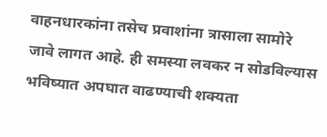वाहनधारकांना तसेच प्रवाशांना त्रासाला सामोरे जावे लागत आहे. ही समस्या लवकर न सोडविल्यास भविष्यात अपघात वाढण्याची शक्यता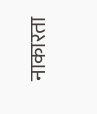नाकारता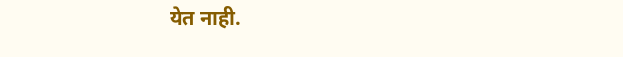येत नाही.